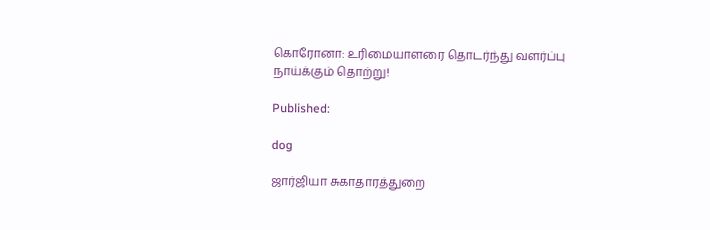கொரோனா: உரிமையாளரை தொடர்ந்து வளர்ப்பு நாய்க்கும் தொற்று!

Published:

dog

ஜார்ஜியா சுகாதாரத்துறை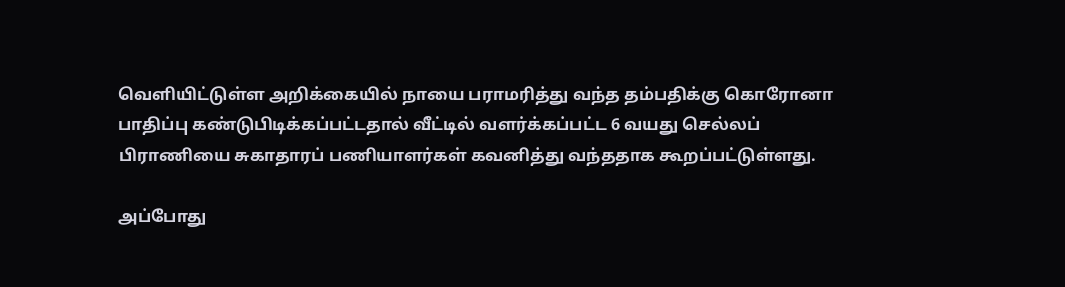வெளியிட்டுள்ள அறிக்கையில் நாயை பராமரித்து வந்த தம்பதிக்கு கொரோனா பாதிப்பு கண்டுபிடிக்கப்பட்டதால் வீட்டில் வளர்க்கப்பட்ட 6 வயது செல்லப் பிராணியை சுகாதாரப் பணியாளர்கள் கவனித்து வந்ததாக கூறப்பட்டுள்ளது.

அப்போது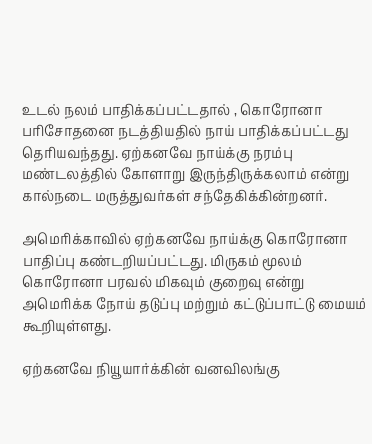உடல் நலம் பாதிக்கப்பட்டதால் , கொரோனா பரிசோதனை நடத்தியதில் நாய் பாதிக்கப்பட்டது தெரியவந்தது. ஏற்கனவே நாய்க்கு நரம்பு மண்டலத்தில் கோளாறு இருந்திருக்கலாம் என்று கால்நடை மருத்துவர்கள் சந்தேகிக்கின்றனர்.

அமெரிக்காவில் ஏற்கனவே நாய்க்கு கொரோனா பாதிப்பு கண்டறியப்பட்டது. மிருகம் மூலம் கொரோனா பரவல் மிகவும் குறைவு என்று அமெரிக்க நோய் தடுப்பு மற்றும் கட்டுப்பாட்டு மையம் கூறியுள்ளது.

ஏற்கனவே நியூயார்க்கின் வனவிலங்கு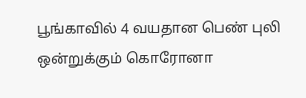பூங்காவில் 4 வயதான பெண் புலி ஒன்றுக்கும் கொரோனா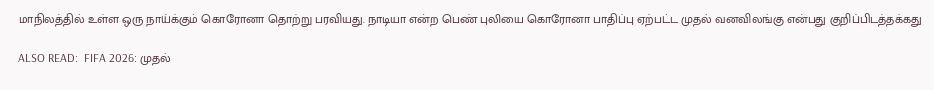மாநிலத்தில் உள்ள ஒரு நாய்க்கும் கொரோனா தொற்று பரவியது. நாடியா என்ற பெண் புலியை கொரோனா பாதிப்பு ஏற்பட்ட முதல் வனவிலங்கு என்பது குறிப்பிடத்தக்கது

ALSO READ:  FIFA 2026: முதல்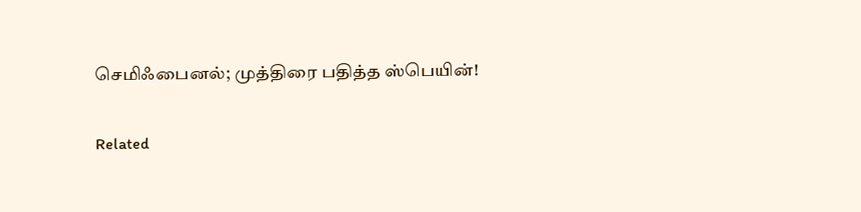செமிஃபைனல்; முத்திரை பதித்த ஸ்பெயின்!

Related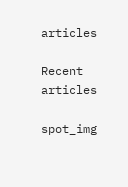articles

Recent articles

spot_img